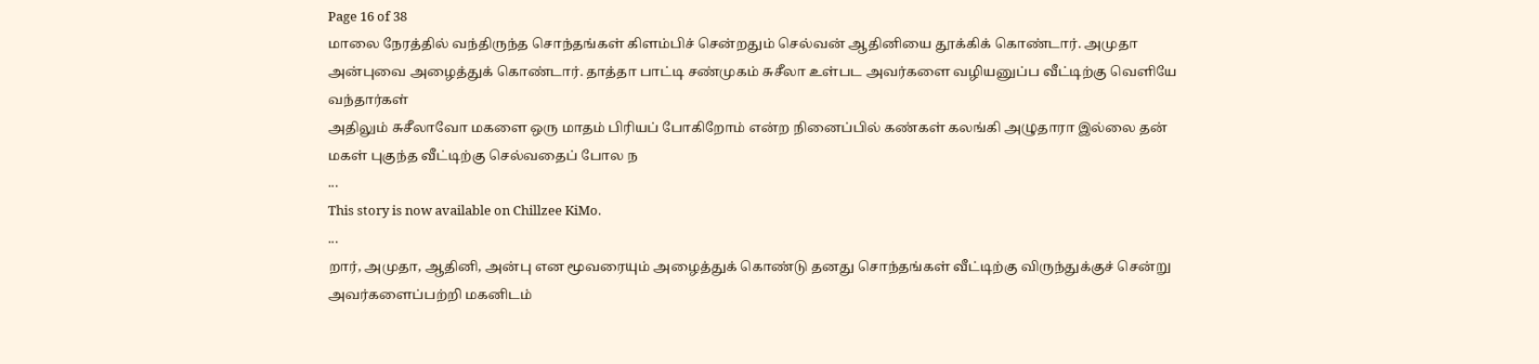Page 16 of 38
மாலை நேரத்தில் வந்திருந்த சொந்தங்கள் கிளம்பிச் சென்றதும் செல்வன் ஆதினியை தூக்கிக் கொண்டார். அமுதா அன்புவை அழைத்துக் கொண்டார். தாத்தா பாட்டி சண்முகம் சுசீலா உள்பட அவர்களை வழியனுப்ப வீட்டிற்கு வெளியே வந்தார்கள்
அதிலும் சுசீலாவோ மகளை ஒரு மாதம் பிரியப் போகிறோம் என்ற நினைப்பில் கண்கள் கலங்கி அழுதாரா இல்லை தன் மகள் புகுந்த வீட்டிற்கு செல்வதைப் போல ந
...
This story is now available on Chillzee KiMo.
...
றார், அமுதா, ஆதினி, அன்பு என மூவரையும் அழைத்துக் கொண்டு தனது சொந்தங்கள் வீட்டிற்கு விருந்துக்குச் சென்று அவர்களைப்பற்றி மகனிடம்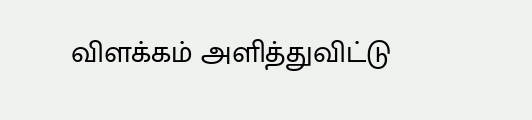விளக்கம் அளித்துவிட்டு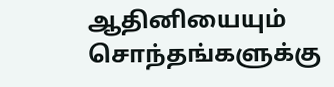ஆதினியையும் சொந்தங்களுக்கு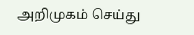அறிமுகம் செய்து